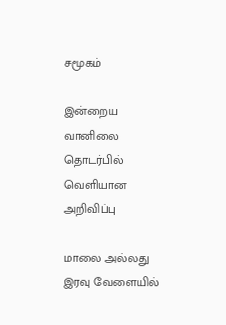சமூகம்

இன்றைய வானிலை தொடர்பில் வெளியான அறிவிப்பு

மாலை அல்லது இரவு வேளையில்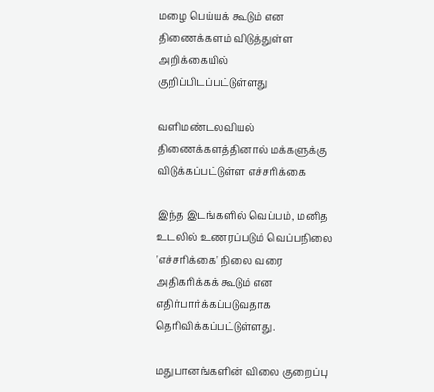மழை பெய்யக் கூடும் என திணைக்களம் விடுத்துள்ள அறிக்கையில் குறிப்பிடப்பட்டுள்ளது

வளிமண்டலவியல் திணைக்களத்தினால் மக்களுக்கு விடுக்கப்பட்டுள்ள எச்சரிக்கை

இந்த இடங்களில் வெப்பம், மனித உடலில் உணரப்படும் வெப்பநிலை 'எச்சரிக்கை' நிலை வரை அதிகரிக்கக் கூடும் என எதிர்பார்க்கப்படுவதாக தெரிவிக்கப்பட்டுள்ளது.

மதுபானங்களின் விலை குறைப்பு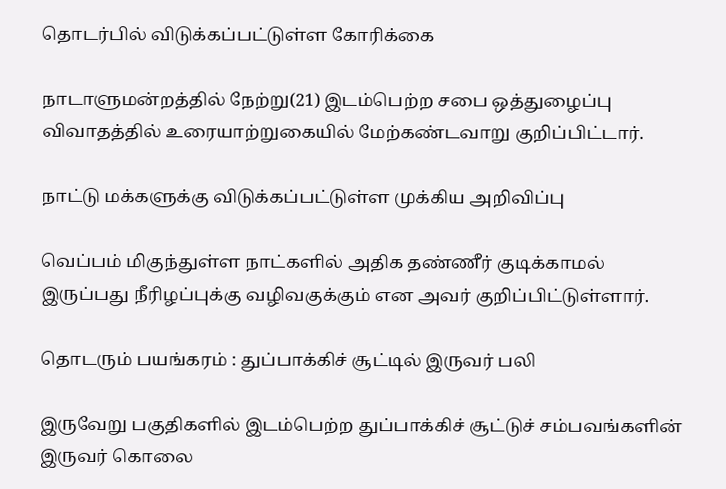தொடர்பில் விடுக்கப்பட்டுள்ள கோரிக்கை

நாடாளுமன்றத்தில் நேற்று(21) இடம்பெற்ற சபை ஒத்துழைப்பு விவாதத்தில் உரையாற்றுகையில் மேற்கண்டவாறு குறிப்பிட்டார்.

நாட்டு மக்களுக்கு விடுக்கப்பட்டுள்ள முக்கிய அறிவிப்பு

வெப்பம் மிகுந்துள்ள நாட்களில் அதிக தண்ணீர் குடிக்காமல் இருப்பது நீரிழப்புக்கு வழிவகுக்கும் என அவர் குறிப்பிட்டுள்ளார்.

தொடரும் பயங்கரம் : துப்பாக்கிச் சூட்டில் இருவர் பலி

இருவேறு பகுதிகளில் இடம்பெற்ற துப்பாக்கிச் சூட்டுச் சம்பவங்களின் இருவர் கொலை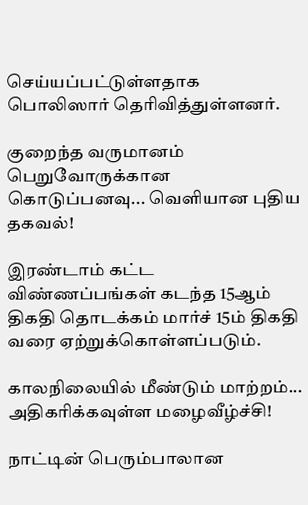செய்யப்பட்டுள்ளதாக பொலிஸார் தெரிவித்துள்ளனர்.

குறைந்த வருமானம் பெறுவோருக்கான கொடுப்பனவு... வெளியான புதிய தகவல்!

இரண்டாம் கட்ட விண்ணப்பங்கள் கடந்த 15ஆம் திகதி தொடக்கம் மார்ச் 15ம் திகதி வரை ஏற்றுக்கொள்ளப்படும்.

காலநிலையில் மீண்டும் மாற்றம்... அதிகரிக்கவுள்ள மழைவீழ்ச்சி!

நாட்டின் பெரும்பாலான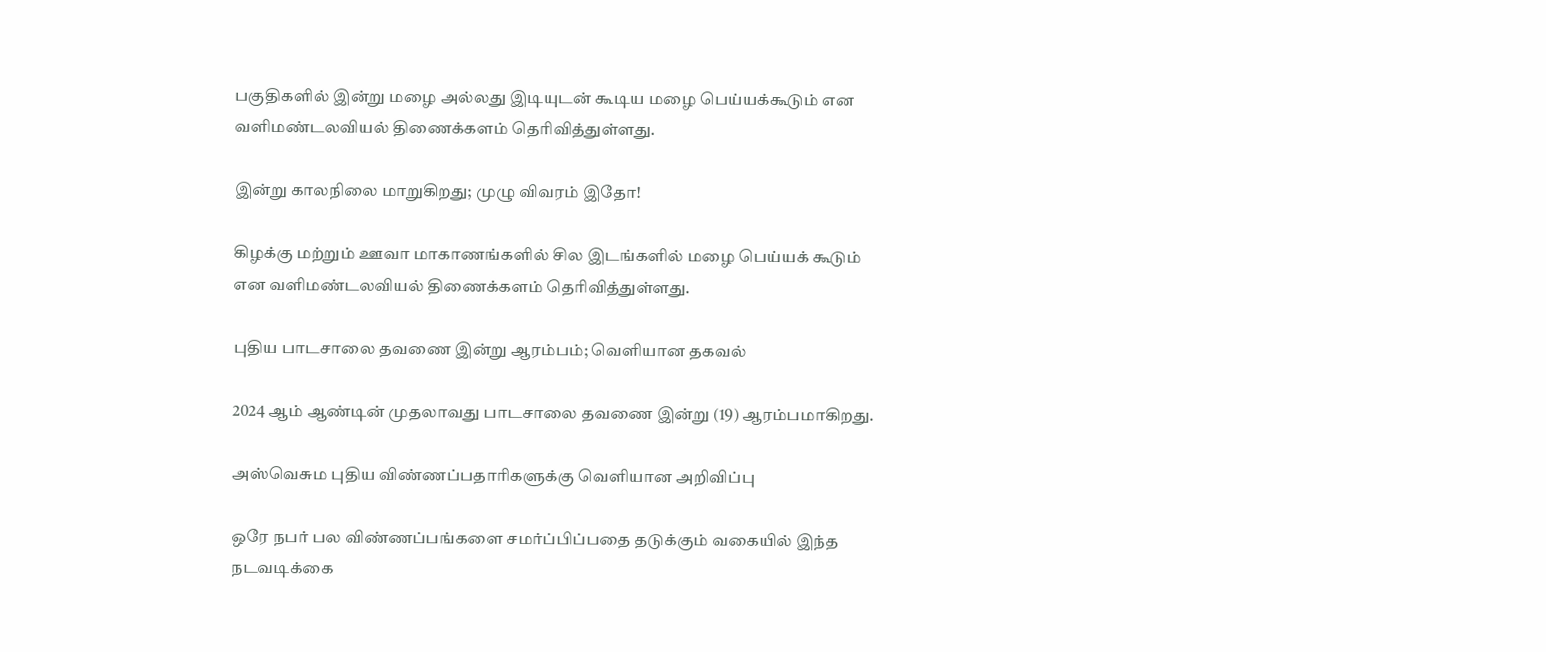பகுதிகளில் இன்று மழை அல்லது இடியுடன் கூடிய மழை பெய்யக்கூடும் என வளிமண்டலவியல் திணைக்களம் தெரிவித்துள்ளது.

இன்று காலநிலை மாறுகிறது; முழு விவரம் இதோ!

கிழக்கு மற்றும் ஊவா மாகாணங்களில் சில இடங்களில் மழை பெய்யக் கூடும் என வளிமண்டலவியல் திணைக்களம் தெரிவித்துள்ளது.

புதிய பாடசாலை தவணை இன்று ஆரம்பம்; வெளியான தகவல்

2024 ஆம் ஆண்டின் முதலாவது பாடசாலை தவணை இன்று (19) ஆரம்பமாகிறது.

அஸ்வெசும புதிய விண்ணப்பதாரிகளுக்கு வெளியான அறிவிப்பு

ஒரே நபர் பல விண்ணப்பங்களை சமர்ப்பிப்பதை தடுக்கும் வகையில் இந்த நடவடிக்கை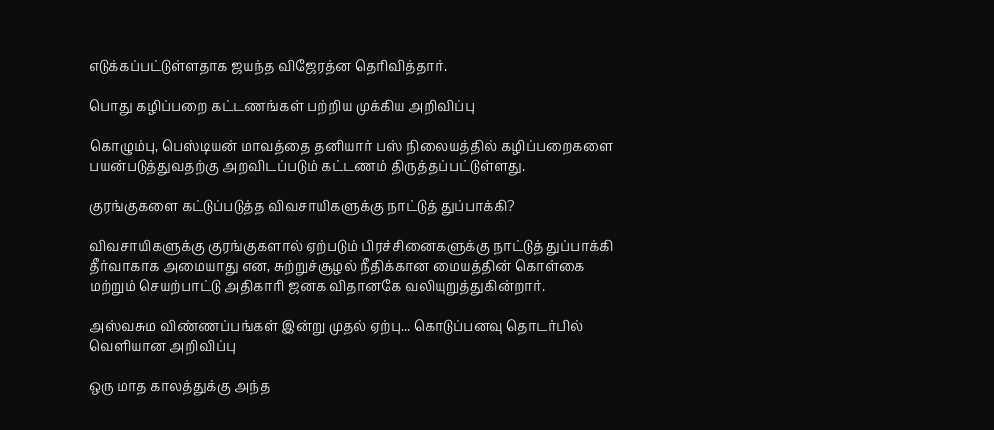எடுக்கப்பட்டுள்ளதாக ஜயந்த விஜேரத்ன தெரிவித்தார்.

பொது கழிப்பறை கட்டணங்கள் பற்றிய முக்கிய அறிவிப்பு

கொழும்பு, பெஸ்டியன் மாவத்தை தனியார் பஸ் நிலையத்தில் கழிப்பறைகளை பயன்படுத்துவதற்கு அறவிடப்படும் கட்டணம் திருத்தப்பட்டுள்ளது.

குரங்குகளை கட்டுப்படுத்த விவசாயிகளுக்கு நாட்டுத் துப்பாக்கி?

விவசாயிகளுக்கு குரங்குகளால் ஏற்படும் பிரச்சினைகளுக்கு நாட்டுத் துப்பாக்கி தீர்வாகாக அமையாது என, சுற்றுச்சூழல் நீதிக்கான மையத்தின் கொள்கை மற்றும் செயற்பாட்டு அதிகாரி ஜனக விதானகே வலியுறுத்துகின்றார்.

அஸ்வசும விண்ணப்பங்கள் இன்று முதல் ஏற்பு... கொடுப்பனவு தொடர்பில் வெளியான அறிவிப்பு

ஒரு மாத காலத்துக்கு அந்த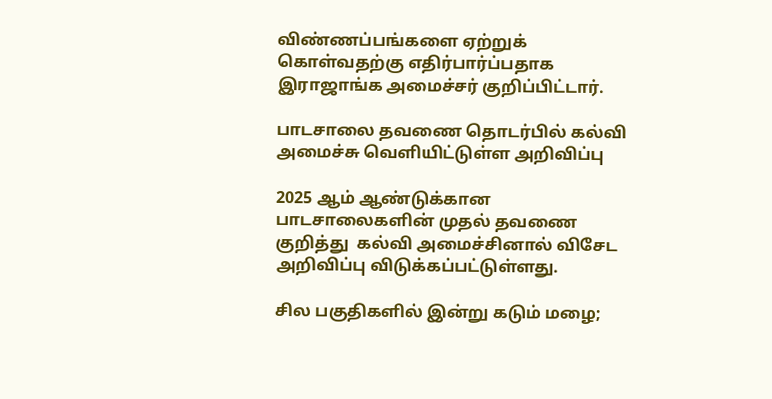விண்ணப்பங்களை ஏற்றுக் கொள்வதற்கு எதிர்பார்ப்பதாக இராஜாங்க அமைச்சர் குறிப்பிட்டார்.

பாடசாலை தவணை தொடர்பில் கல்வி அமைச்சு வெளியிட்டுள்ள அறிவிப்பு

2025 ஆம் ஆண்டுக்கான பாடசாலைகளின் முதல் தவணை குறித்து  கல்வி அமைச்சினால் விசேட அறிவிப்பு விடுக்கப்பட்டுள்ளது.

சில பகுதிகளில் இன்று கடும் மழை;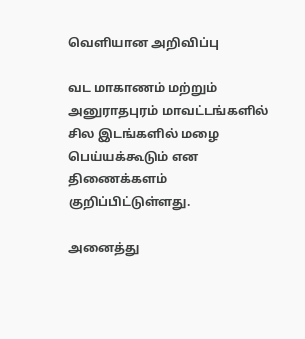வெளியான அறிவிப்பு

வட மாகாணம் மற்றும் அனுராதபுரம் மாவட்டங்களில் சில இடங்களில் மழை பெய்யக்கூடும் என திணைக்களம் குறிப்பிட்டுள்ளது.

அனைத்து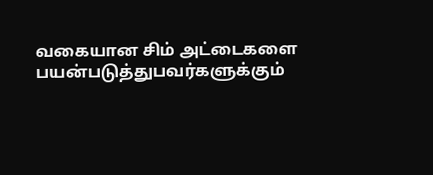வகையான சிம் அட்டைகளை பயன்படுத்துபவர்களுக்கும்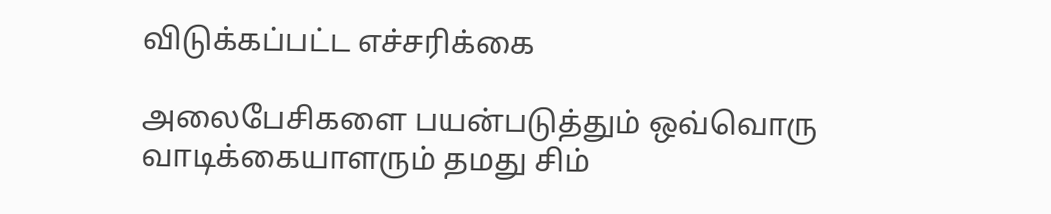விடுக்கப்பட்ட எச்சரிக்கை

அலைபேசிகளை பயன்படுத்தும் ஒவ்வொரு வாடிக்கையாளரும் தமது சிம்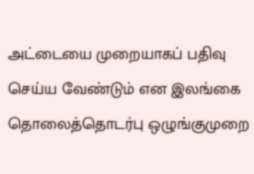அட்டையை முறையாகப் பதிவு செய்ய வேண்டும் என இலங்கை தொலைத்தொடர்பு ஒழுங்குமுறை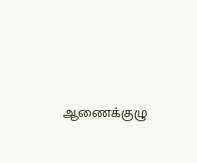ஆணைக்குழு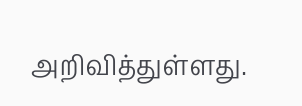அறிவித்துள்ளது.